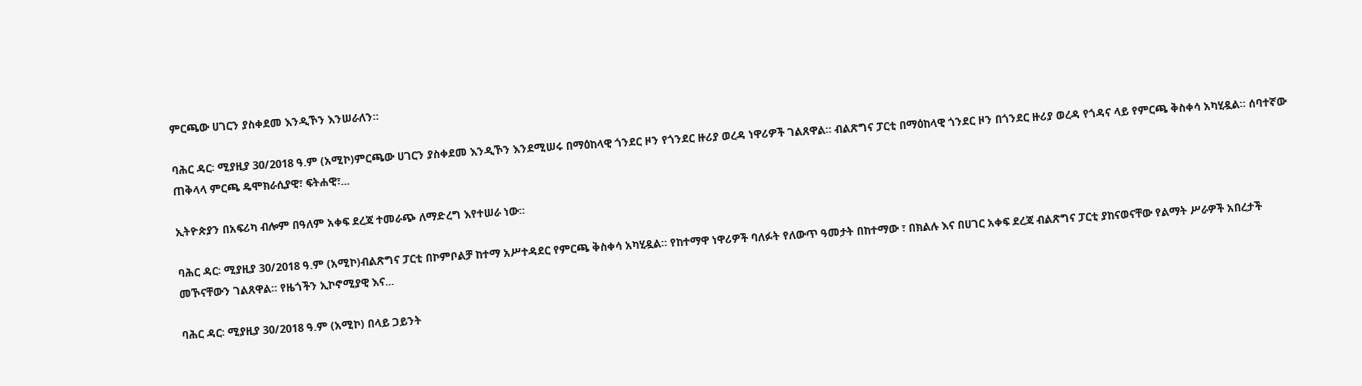ምርጫው ሀገርን ያስቀደመ እንዲኾን እንሠራለን።

ባሕር ዳር፡ ሚያዚያ 30/2018 ዓ.ም (አሚኮ)ምርጫው ሀገርን ያስቀደመ እንዲኾን እንደሚሠሩ በማዕከላዊ ጎንደር ዞን የጎንደር ዙሪያ ወረዳ ነዋሪዎች ገልጸዋል። ብልጽግና ፓርቲ በማዕከላዊ ጎንደር ዞን በጎንደር ዙሪያ ወረዳ የጎዳና ላይ የምርጫ ቅስቀሳ አካሂዷል። ሰባተኛው ጠቅላላ ምርጫ ዴሞክራሲያዊ፣ ፍትሐዊ፣...

ኢትዮጵያን በአፍሪካ ብሎም በዓለም አቀፍ ደረጃ ተመራጭ ለማድረግ እየተሠራ ነው።

ባሕር ዳር፡ ሚያዚያ 30/2018 ዓ.ም (አሚኮ)ብልጽግና ፓርቲ በኮምቦልቻ ከተማ አሥተዳደር የምርጫ ቅስቀሳ አካሂዷል። የከተማዋ ነዋሪዎች ባለፉት የለውጥ ዓመታት በከተማው ፣ በክልሉ እና በሀገር አቀፍ ደረጃ ብልጽግና ፓርቲ ያከናወናቸው የልማት ሥራዎች አበረታች መኾናቸውን ገልጸዋል። የዜጎችን ኢኮኖሚያዊ እና...

ባሕር ዳር፡ ሚያዚያ 30/2018 ዓ.ም (አሚኮ) በላይ ጋይንት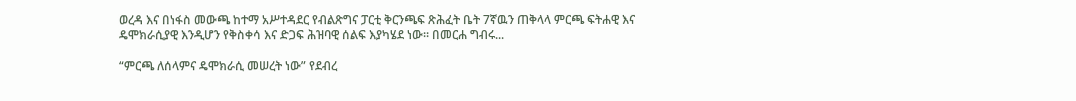ወረዳ እና በነፋስ መውጫ ከተማ አሥተዳደር የብልጽግና ፓርቲ ቅርንጫፍ ጽሕፈት ቤት 7ኛዉን ጠቅላላ ምርጫ ፍትሐዊ እና ዴሞክራሲያዊ እንዲሆን የቅስቀሳ እና ድጋፍ ሕዝባዊ ሰልፍ እያካሄደ ነው። በመርሐ ግብሩ...

“ምርጫ ለሰላምና ዴሞክራሲ መሠረት ነው” የደብረ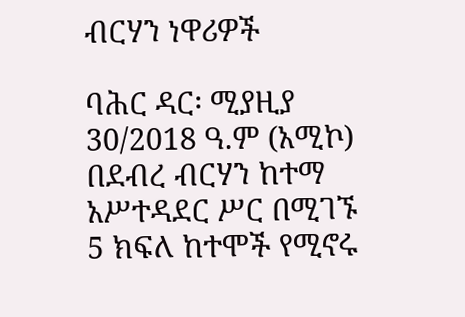ብርሃን ነዋሪዎች

ባሕር ዳር፡ ሚያዚያ 30/2018 ዓ.ም (አሚኮ) በደብረ ብርሃን ከተማ አሥተዳደር ሥር በሚገኙ 5 ክፍለ ከተሞች የሚኖሩ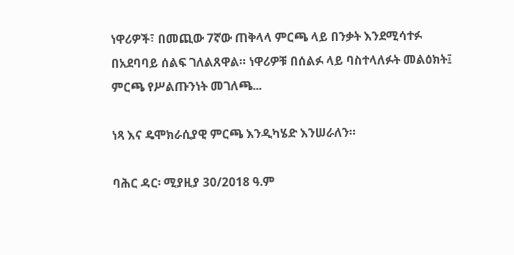ነዋሪዎች፣ በመጪው 7ኛው ጠቅላላ ምርጫ ላይ በንቃት እንደሚሳተፉ በአደባባይ ሰልፍ ገለልጸዋል። ነዋሪዎቹ በሰልፉ ላይ ባስተላለፉት መልዕክት፤ ምርጫ የሥልጡንነት መገለጫ...

ነጻ እና ዴሞክራሲያዊ ምርጫ እንዲካሄድ እንሠራለን።

ባሕር ዳር፡ ሚያዚያ 30/2018 ዓ.ም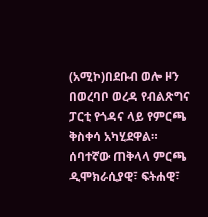(አሚኮ)በደቡብ ወሎ ዞን በወረባቦ ወረዳ የብልጽግና ፓርቲ የጎዳና ላይ የምርጫ ቅስቀሳ አካሂደዋል። ሰባተኛው ጠቅላላ ምርጫ ዲሞክራሲያዊ፣ ፍትሐዊ፣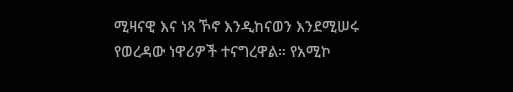ሚዛናዊ እና ነጻ ኾኖ እንዲከናወን እንደሚሠሩ የወረዳው ነዋሪዎች ተናግረዋል። የአሚኮ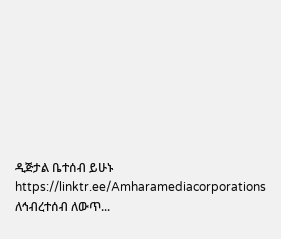ዲጅታል ቤተሰብ ይሁኑ https://linktr.ee/Amharamediacorporations ለኅብረተሰብ ለውጥ...